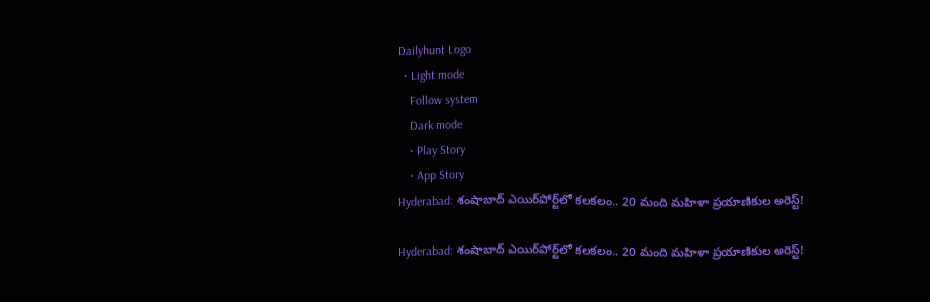Dailyhunt Logo
  • Light mode
    Follow system
    Dark mode
    • Play Story
    • App Story
Hyderabad: శంషాబాద్ ఎయిర్‌పోర్ట్‌లో కలకలం.. 20 మంది మహిళా ప్రయాణికుల అరెస్ట్!

Hyderabad: శంషాబాద్ ఎయిర్‌పోర్ట్‌లో కలకలం.. 20 మంది మహిళా ప్రయాణికుల అరెస్ట్!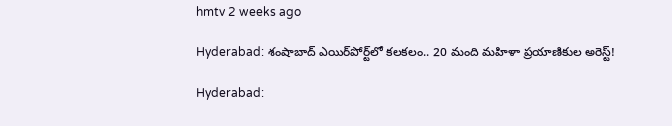hmtv 2 weeks ago

Hyderabad: శంషాబాద్ ఎయిర్‌పోర్ట్‌లో కలకలం.. 20 మంది మహిళా ప్రయాణికుల అరెస్ట్!

Hyderabad: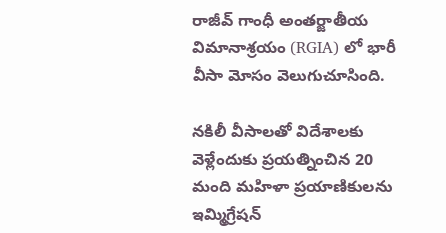రాజీవ్ గాంధీ అంతర్జాతీయ విమానాశ్రయం (RGIA) లో భారీ వీసా మోసం వెలుగుచూసింది.

నకిలీ వీసాలతో విదేశాలకు వెళ్లేందుకు ప్రయత్నించిన 20 మంది మహిళా ప్రయాణికులను ఇమ్మిగ్రేషన్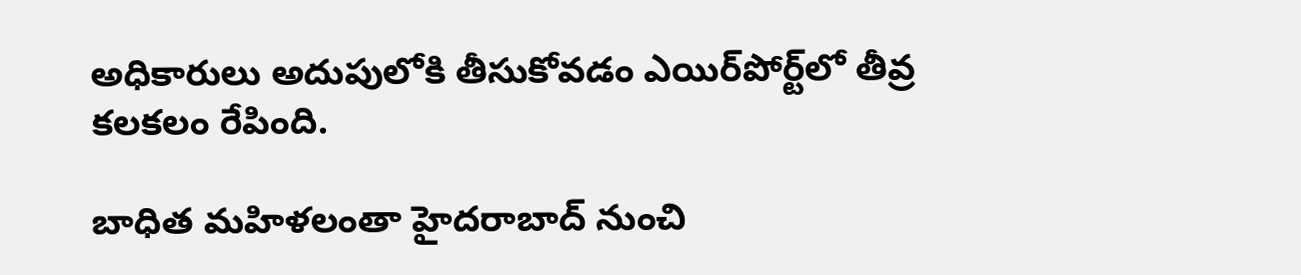అధికారులు అదుపులోకి తీసుకోవడం ఎయిర్‌పోర్ట్‌లో తీవ్ర కలకలం రేపింది.

బాధిత మహిళలంతా హైదరాబాద్ నుంచి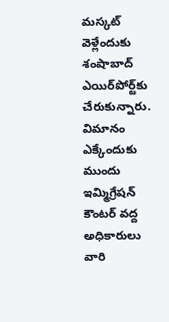మస్కట్ వెళ్లేందుకు శంషాబాద్ ఎయిర్‌పోర్ట్‌కు చేరుకున్నారు. విమానం ఎక్కేందుకు ముందు ఇమ్మిగ్రేషన్ కౌంటర్ వద్ద అధికారులు వారి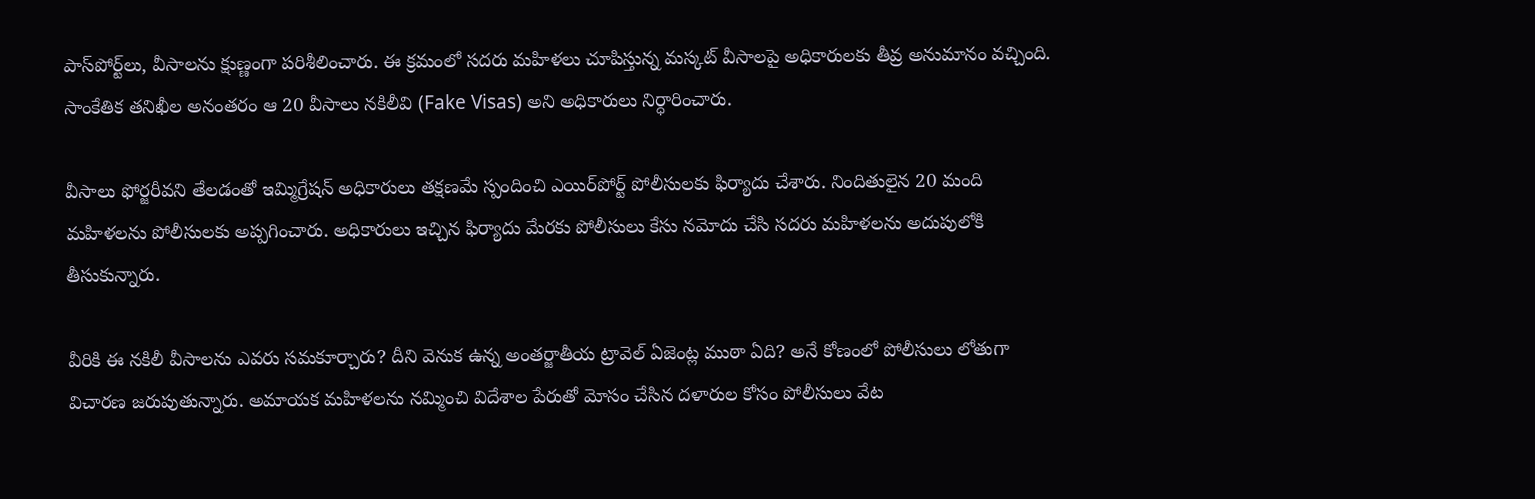పాస్‌పోర్ట్‌లు, వీసాలను క్షుణ్ణంగా పరిశీలించారు. ఈ క్రమంలో సదరు మహిళలు చూపిస్తున్న మస్కట్ వీసాలపై అధికారులకు తీవ్ర అనుమానం వచ్చింది. సాంకేతిక తనిఖీల అనంతరం ఆ 20 వీసాలు నకిలీవి (Fake Visas) అని అధికారులు నిర్ధారించారు.

వీసాలు ఫోర్జరీవని తేలడంతో ఇమ్మిగ్రేషన్ అధికారులు తక్షణమే స్పందించి ఎయిర్‌పోర్ట్ పోలీసులకు ఫిర్యాదు చేశారు. నిందితులైన 20 మంది మహిళలను పోలీసులకు అప్పగించారు. అధికారులు ఇచ్చిన ఫిర్యాదు మేరకు పోలీసులు కేసు నమోదు చేసి సదరు మహిళలను అదుపులోకి తీసుకున్నారు.

వీరికి ఈ నకిలీ వీసాలను ఎవరు సమకూర్చారు? దీని వెనుక ఉన్న అంతర్జాతీయ ట్రావెల్ ఏజెంట్ల ముఠా ఏది? అనే కోణంలో పోలీసులు లోతుగా విచారణ జరుపుతున్నారు. అమాయక మహిళలను నమ్మించి విదేశాల పేరుతో మోసం చేసిన దళారుల కోసం పోలీసులు వేట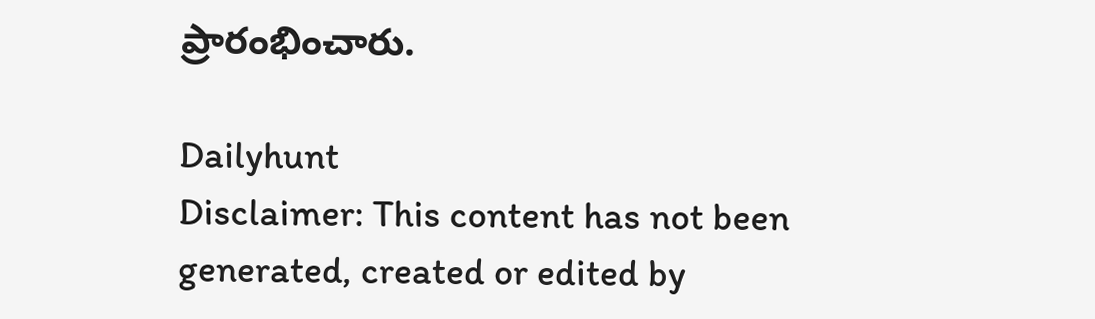ప్రారంభించారు.

Dailyhunt
Disclaimer: This content has not been generated, created or edited by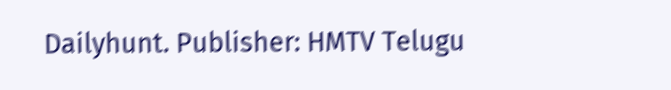Dailyhunt. Publisher: HMTV Telugu